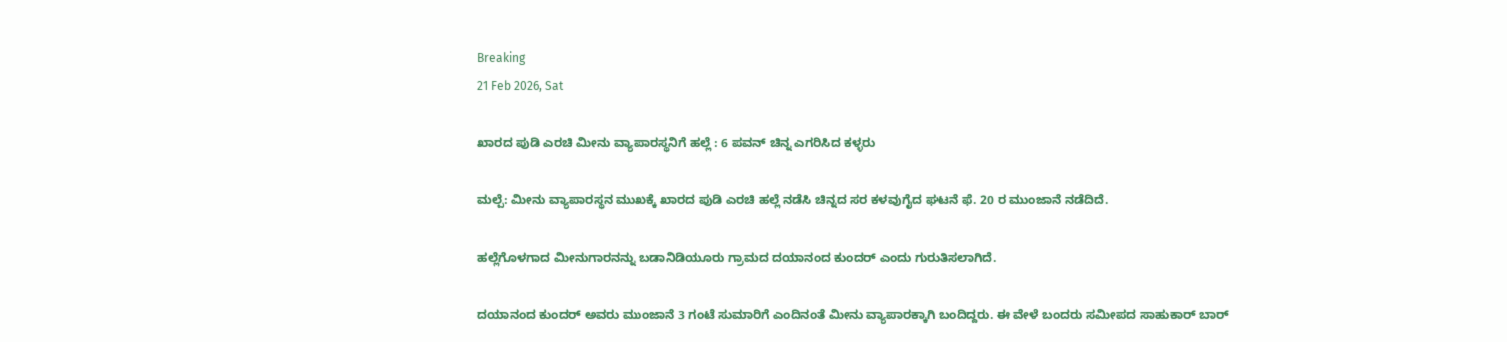Breaking
21 Feb 2026, Sat

ಖಾರದ ಪುಡಿ ಎರಚಿ ಮೀನು ವ್ಯಾಪಾರಸ್ಥನಿಗೆ ಹಲ್ಲೆ : 6 ಪವನ್ ಚಿನ್ನ ಎಗರಿಸಿದ ಕಳ್ಳರು

ಮಲ್ಪೆ: ಮೀನು ವ್ಯಾಪಾರಸ್ಥನ ಮುಖಕ್ಕೆ ಖಾರದ ಪುಡಿ ಎರಚಿ ಹಲ್ಲೆ ನಡೆಸಿ ಚಿನ್ನದ ಸರ ಕಳವುಗೈದ ಘಟನೆ ಫೆ. 20 ರ ಮುಂಜಾನೆ ನಡೆದಿದೆ.

ಹಲ್ಲೆಗೊಳಗಾದ ಮೀನುಗಾರನನ್ನು ಬಡಾನಿಡಿಯೂರು ಗ್ರಾಮದ ದಯಾನಂದ ಕುಂದರ್ ಎಂದು ಗುರುತಿಸಲಾಗಿದೆ.

ದಯಾನಂದ ಕುಂದರ್ ಅವರು ಮುಂಜಾನೆ 3 ಗಂಟೆ ಸುಮಾರಿಗೆ ಎಂದಿನಂತೆ ಮೀನು ವ್ಯಾಪಾರಕ್ಕಾಗಿ ಬಂದಿದ್ದರು. ಈ ವೇಳೆ ಬಂದರು ಸಮೀಪದ ಸಾಹುಕಾರ್ ಬಾರ್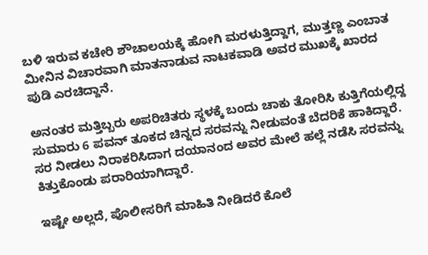ಬಳಿ ಇರುವ ಕಚೇರಿ ಶೌಚಾಲಯಕ್ಕೆ ಹೋಗಿ ಮರಳುತ್ತಿದ್ದಾಗ, ಮುತ್ತಣ್ಣ ಎಂಬಾತ ಮೀನಿನ ವಿಚಾರವಾಗಿ ಮಾತನಾಡುವ ನಾಟಕವಾಡಿ ಅವರ ಮುಖಕ್ಕೆ ಖಾರದ ಪುಡಿ ಎರಚಿದ್ದಾನೆ.

ಅನಂತರ ಮತ್ತಿಬ್ಬರು ಅಪರಿಚಿತರು ಸ್ಥಳಕ್ಕೆ ಬಂದು ಚಾಕು ತೋರಿಸಿ ಕುತ್ತಿಗೆಯಲ್ಲಿದ್ದ ಸುಮಾರು 6 ಪವನ್ ತೂಕದ ಚಿನ್ನದ ಸರವನ್ನು ನೀಡುವಂತೆ ಬೆದರಿಕೆ ಹಾಕಿದ್ದಾರೆ. ಸರ ನೀಡಲು ನಿರಾಕರಿಸಿದಾಗ ದಯಾನಂದ ಅವರ ಮೇಲೆ ಹಲ್ಲೆ ನಡೆಸಿ ಸರವನ್ನು ಕಿತ್ತುಕೊಂಡು ಪರಾರಿಯಾಗಿದ್ದಾರೆ.

ಇಷ್ಟೇ ಅಲ್ಲದೆ, ಪೊಲೀಸರಿಗೆ ಮಾಹಿತಿ ನೀಡಿದರೆ ಕೊಲೆ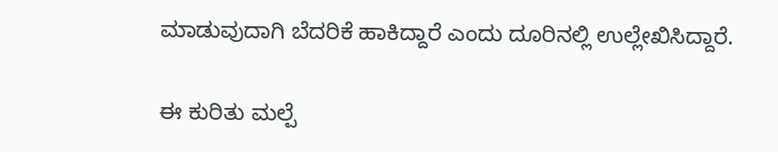ಮಾಡುವುದಾಗಿ ಬೆದರಿಕೆ ಹಾಕಿದ್ದಾರೆ ಎಂದು ದೂರಿನಲ್ಲಿ ಉಲ್ಲೇಖಿಸಿದ್ದಾರೆ.

ಈ ಕುರಿತು ಮಲ್ಪೆ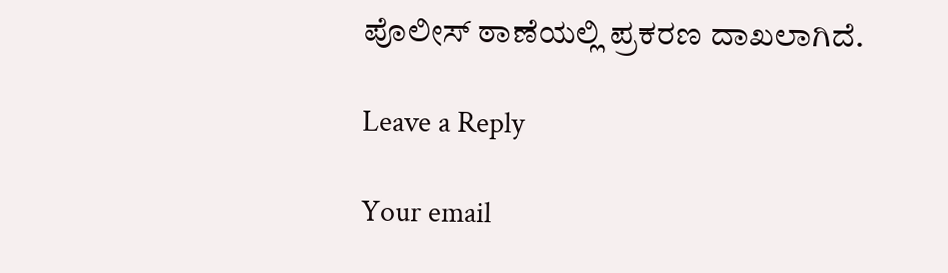ಪೊಲೀಸ್ ಠಾಣೆಯಲ್ಲಿ ಪ್ರಕರಣ ದಾಖಲಾಗಿದೆ.

Leave a Reply

Your email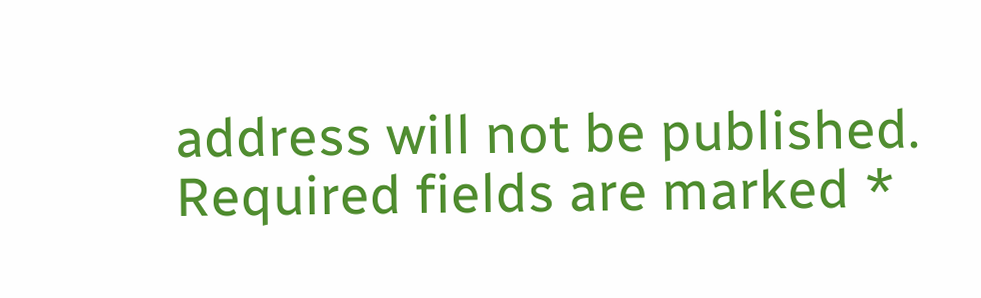address will not be published. Required fields are marked *